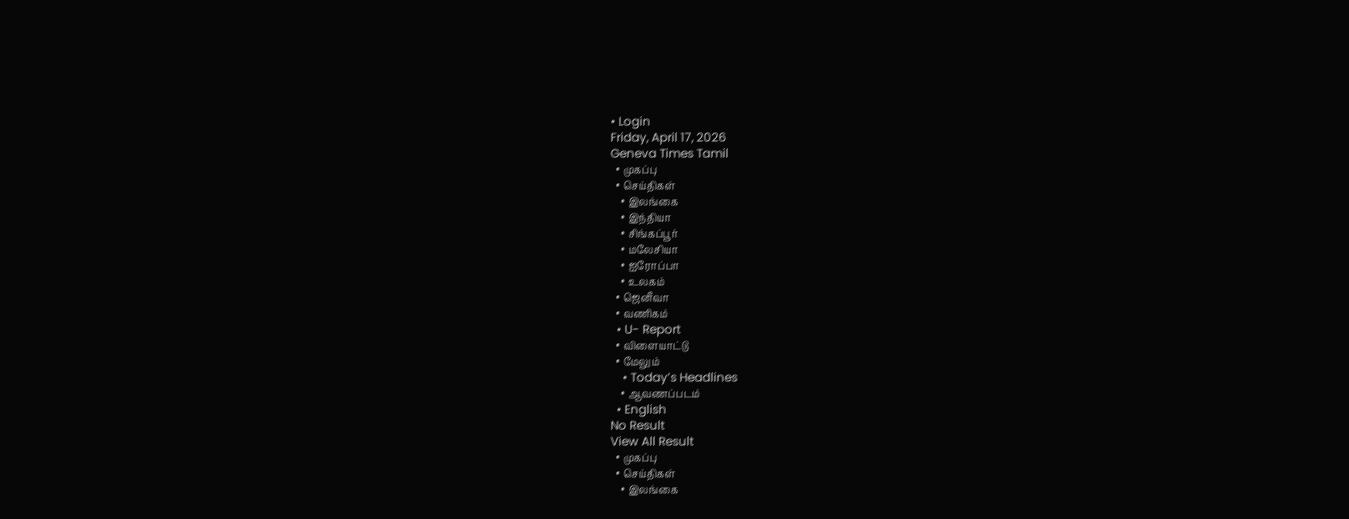• Login
Friday, April 17, 2026
Geneva Times Tamil
  • முகப்பு
  • செய்திகள்
    • இலங்கை
    • இந்தியா
    • சிங்கப்பூர்
    • மலேசியா
    • ஐரோப்பா
    • உலகம்
  • ஜெனீவா
  • வணிகம்
  • U- Report
  • விளையாட்டு
  • மேலும்
    • Today’s Headlines
    • ஆவணப்படம்
  • English
No Result
View All Result
  • முகப்பு
  • செய்திகள்
    • இலங்கை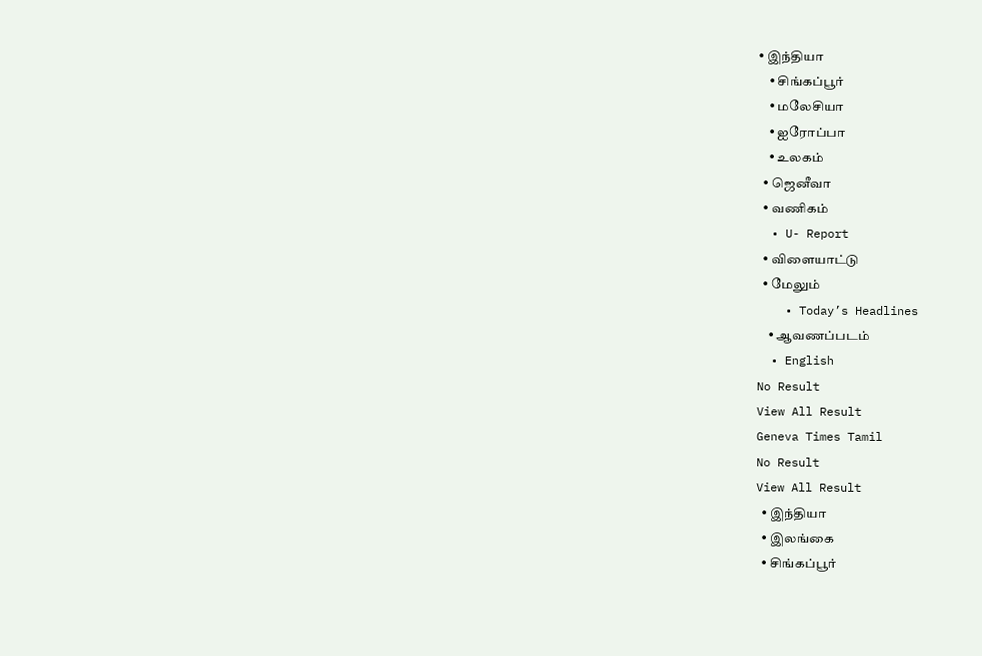• இந்தியா
    • சிங்கப்பூர்
    • மலேசியா
    • ஐரோப்பா
    • உலகம்
  • ஜெனீவா
  • வணிகம்
  • U- Report
  • விளையாட்டு
  • மேலும்
    • Today’s Headlines
    • ஆவணப்படம்
  • English
No Result
View All Result
Geneva Times Tamil
No Result
View All Result
  • இந்தியா
  • இலங்கை
  • சிங்கப்பூர்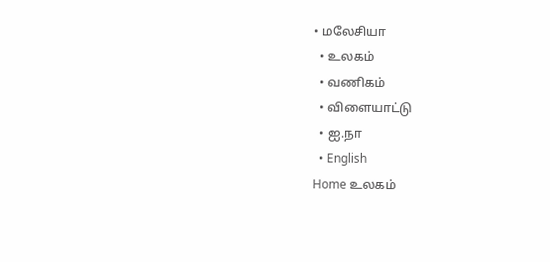• மலேசியா
  • உலகம்
  • வணிகம்
  • விளையாட்டு
  • ஐ.நா
  • English
Home உலகம்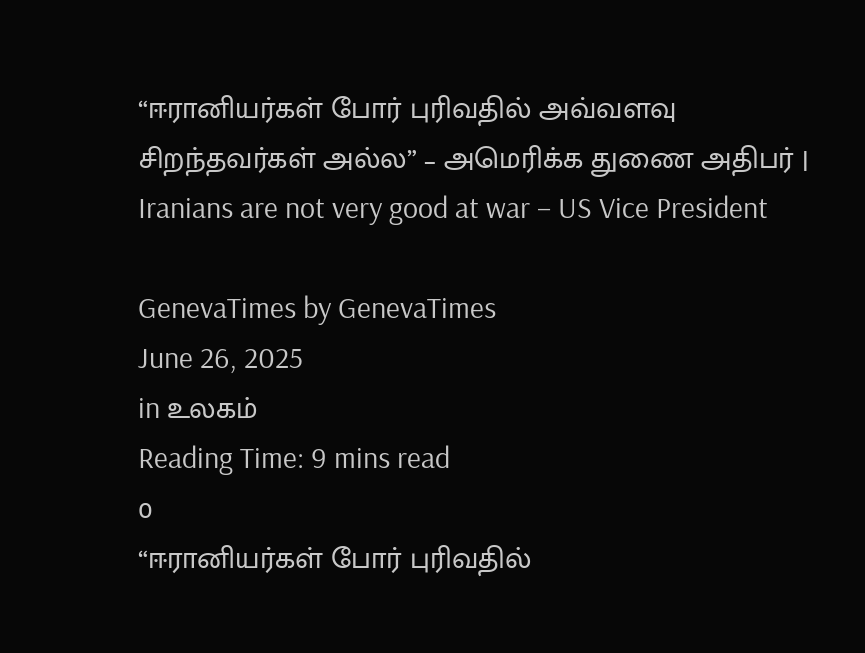“ஈரானியர்கள் போர் புரிவதில் அவ்வளவு சிறந்தவர்கள் அல்ல” – அமெரிக்க துணை அதிபர் | Iranians are not very good at war – US Vice President

GenevaTimes by GenevaTimes
June 26, 2025
in உலகம்
Reading Time: 9 mins read
0
“ஈரானியர்கள் போர் புரிவதில்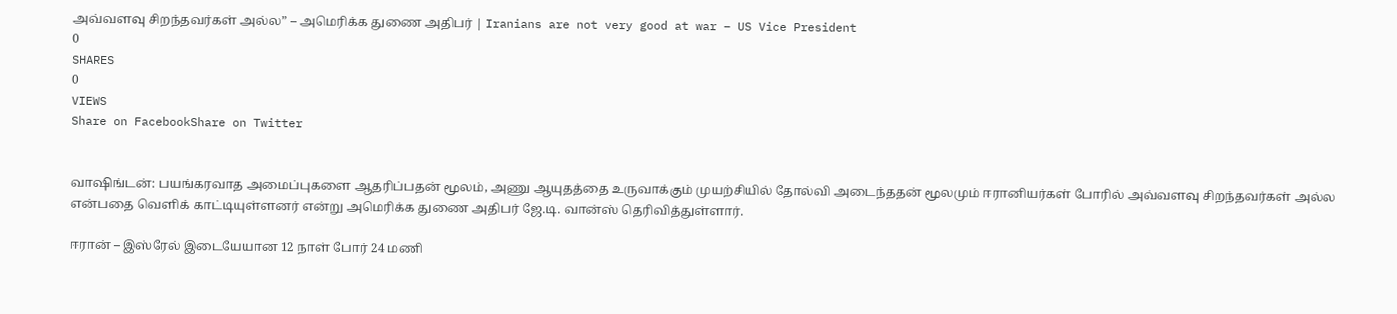அவ்வளவு சிறந்தவர்கள் அல்ல” – அமெரிக்க துணை அதிபர் | Iranians are not very good at war – US Vice President
0
SHARES
0
VIEWS
Share on FacebookShare on Twitter


வாஷிங்டன்: பயங்கரவாத அமைப்புகளை ஆதரிப்பதன் மூலம், அணு ஆயுதத்தை உருவாக்கும் முயற்சியில் தோல்வி அடைந்ததன் மூலமும் ஈரானியர்கள் போரில் அவ்வளவு சிறந்தவர்கள் அல்ல என்பதை வெளிக் காட்டியுள்ளனர் என்று அமெரிக்க துணை அதிபர் ஜே.டி. வான்ஸ் தெரிவித்துள்ளார்.

ஈரான் – இஸ்ரேல் இடையேயான 12 நாள் போர் 24 மணி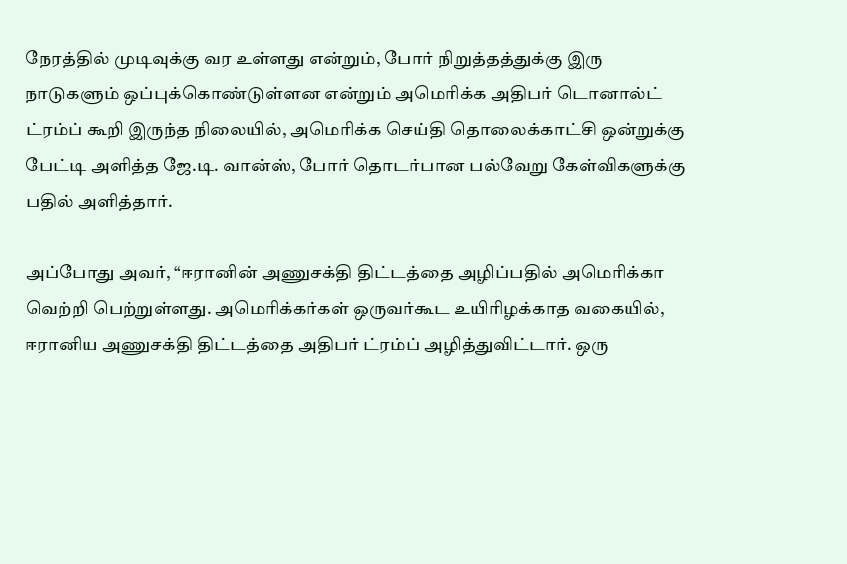நேரத்தில் முடிவுக்கு வர உள்ளது என்றும், போர் நிறுத்தத்துக்கு இரு நாடுகளும் ஒப்புக்கொண்டுள்ளன என்றும் அமெரிக்க அதிபர் டொனால்ட் ட்ரம்ப் கூறி இருந்த நிலையில், அமெரிக்க செய்தி தொலைக்காட்சி ஒன்றுக்கு பேட்டி அளித்த ஜே.டி. வான்ஸ், போர் தொடர்பான பல்வேறு கேள்விகளுக்கு பதில் அளித்தார்.

அப்போது அவர், “ஈரானின் அணுசக்தி திட்டத்தை அழிப்பதில் அமெரிக்கா வெற்றி பெற்றுள்ளது. அமெரிக்கர்கள் ஒருவர்கூட உயிரிழக்காத வகையில், ஈரானிய அணுசக்தி திட்டத்தை அதிபர் ட்ரம்ப் அழித்துவிட்டார். ஒரு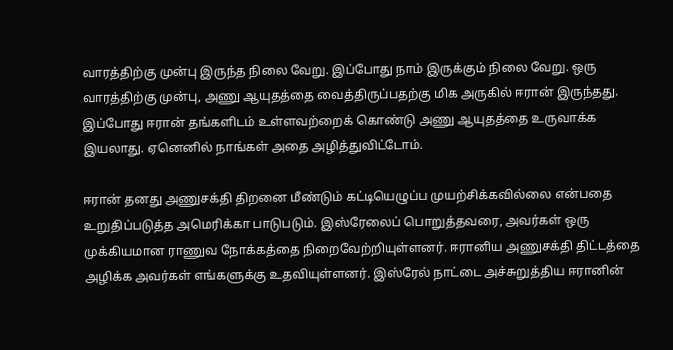வாரத்திற்கு முன்பு இருந்த நிலை வேறு. இப்போது நாம் இருக்கும் நிலை வேறு. ஒரு வாரத்திற்கு முன்பு, அணு ஆயுதத்தை வைத்திருப்பதற்கு மிக அருகில் ஈரான் இருந்தது. இப்போது ஈரான் தங்களிடம் உள்ளவற்றைக் கொண்டு அணு ஆயுதத்தை உருவாக்க இயலாது. ஏனெனில் நாங்கள் அதை அழித்துவிட்டோம்.

ஈரான் தனது அணுசக்தி திறனை மீண்டும் கட்டியெழுப்ப முயற்சிக்கவில்லை என்பதை உறுதிப்படுத்த அமெரிக்கா பாடுபடும். இஸ்ரேலைப் பொறுத்தவரை, அவர்கள் ஒரு முக்கியமான ராணுவ நோக்கத்தை நிறைவேற்றியுள்ளனர். ஈரானிய அணுசக்தி திட்டத்தை அழிக்க அவர்கள் எங்களுக்கு உதவியுள்ளனர். இஸ்ரேல் நாட்டை அச்சுறுத்திய ஈரானின்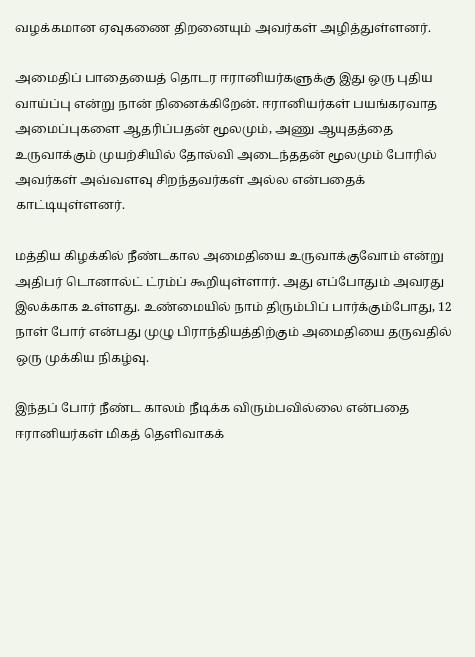வழக்கமான ஏவுகணை திறனையும் அவர்கள் அழித்துள்ளனர்.

அமைதிப் பாதையைத் தொடர ஈரானியர்களுக்கு இது ஒரு புதிய வாய்ப்பு என்று நான் நினைக்கிறேன். ஈரானியர்கள் பயங்கரவாத அமைப்புகளை ஆதரிப்பதன் மூலமும், அணு ஆயுதத்தை உருவாக்கும் முயற்சியில் தோல்வி அடைந்ததன் மூலமும் போரில் அவர்கள் அவ்வளவு சிறந்தவர்கள் அல்ல என்பதைக் காட்டியுள்ளனர்.

மத்திய கிழக்கில் நீண்டகால அமைதியை உருவாக்குவோம் என்று அதிபர் டொனால்ட் ட்ரம்ப் கூறியுள்ளார். அது எப்போதும் அவரது இலக்காக உள்ளது. உண்மையில் நாம் திரும்பிப் பார்க்கும்போது, 12 நாள் போர் என்பது முழு பிராந்தியத்திற்கும் அமைதியை தருவதில் ஒரு முக்கிய நிகழ்வு.

இந்தப் போர் நீண்ட காலம் நீடிக்க விரும்பவில்லை என்பதை ஈரானியர்கள் மிகத் தெளிவாகக்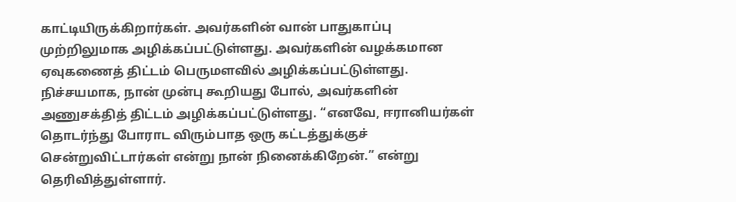காட்டியிருக்கிறார்கள். அவர்களின் வான் பாதுகாப்பு முற்றிலுமாக அழிக்கப்பட்டுள்ளது. அவர்களின் வழக்கமான ஏவுகணைத் திட்டம் பெருமளவில் அழிக்கப்பட்டுள்ளது. நிச்சயமாக, நான் முன்பு கூறியது போல், அவர்களின் அணுசக்தித் திட்டம் அழிக்கப்பட்டுள்ளது. “எனவே, ஈரானியர்கள் தொடர்ந்து போராட விரும்பாத ஒரு கட்டத்துக்குச் சென்றுவிட்டார்கள் என்று நான் நினைக்கிறேன்.” என்று தெரிவித்துள்ளார்.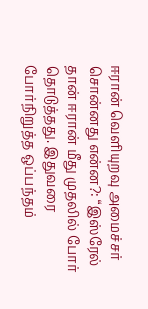ஈரான் வெளியுறவு அமைச்சர் சொன்னது என்ன?: “இஸ்ரேல் தான் ஈரான் மீது முதலில் போர் தொடுத்தது. இதுவரை போர்நிறுத்த ஒப்பந்தம்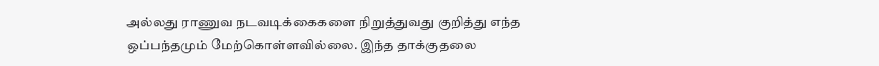அல்லது ராணுவ நடவடிக்கைகளை நிறுத்துவது குறித்து எந்த ஒப்பந்தமும் மேற்கொள்ளவில்லை. இந்த தாக்குதலை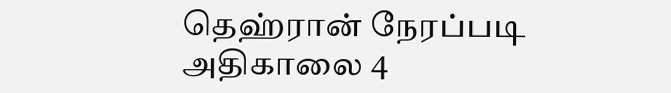தெஹ்ரான் நேரப்படி அதிகாலை 4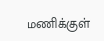மணிக்குள்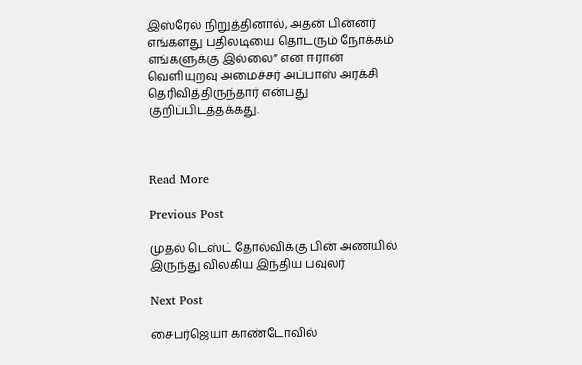இஸ்ரேல் நிறுத்தினால், அதன் பின்னர் எங்களது பதிலடியை தொடரும் நோக்கம் எங்களுக்கு இல்லை” என ஈரான் வெளியுறவு அமைச்சர் அப்பாஸ் அரக்சி தெரிவித்திருந்தார் என்பது குறிப்பிடத்தக்கது.



Read More

Previous Post

முதல் டெஸ்ட் தோல்விக்கு பின் அணயில் இருந்து விலகிய இந்திய பவுலர்

Next Post

சைபர்ஜெயா காண்டோவில்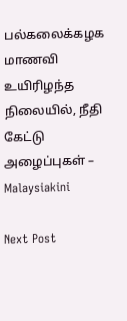பல்கலைக்கழக மாணவி உயிரிழந்த நிலையில், நீதி கேட்டு அழைப்புகள் – Malaysiakini

Next Post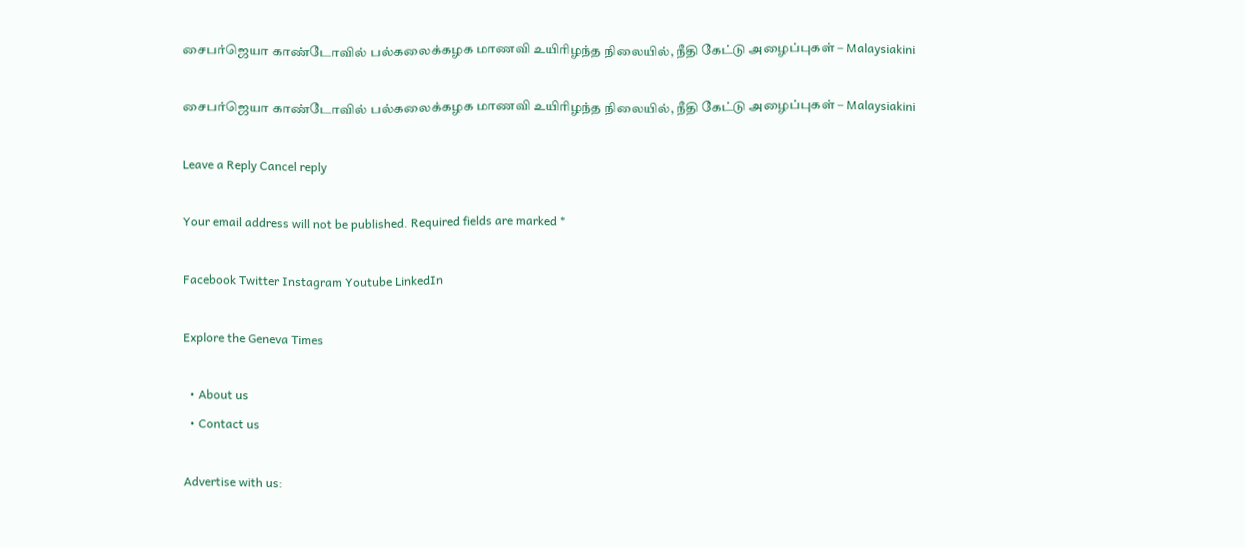சைபர்ஜெயா காண்டோவில் பல்கலைக்கழக மாணவி உயிரிழந்த நிலையில், நீதி கேட்டு அழைப்புகள் – Malaysiakini

சைபர்ஜெயா காண்டோவில் பல்கலைக்கழக மாணவி உயிரிழந்த நிலையில், நீதி கேட்டு அழைப்புகள் – Malaysiakini

Leave a Reply Cancel reply

Your email address will not be published. Required fields are marked *

Facebook Twitter Instagram Youtube LinkedIn

Explore the Geneva Times

  • About us
  • Contact us

Advertise with us: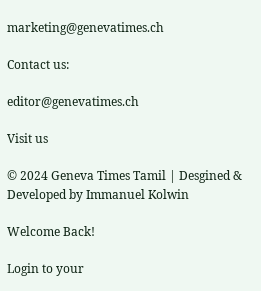marketing@genevatimes.ch

Contact us:

editor@genevatimes.ch

Visit us

© 2024 Geneva Times Tamil | Desgined & Developed by Immanuel Kolwin

Welcome Back!

Login to your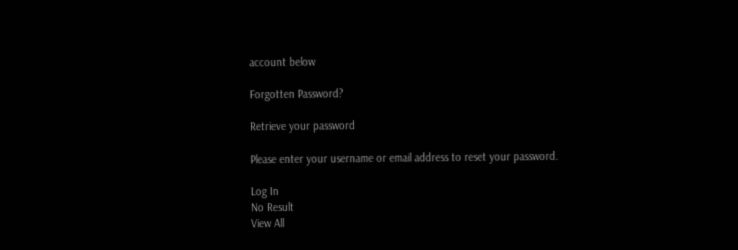account below

Forgotten Password?

Retrieve your password

Please enter your username or email address to reset your password.

Log In
No Result
View All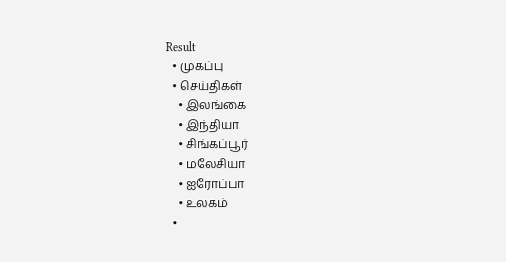Result
  • முகப்பு
  • செய்திகள்
    • இலங்கை
    • இந்தியா
    • சிங்கப்பூர்
    • மலேசியா
    • ஐரோப்பா
    • உலகம்
  •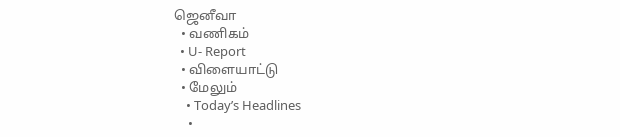ஜெனீவா
  • வணிகம்
  • U- Report
  • விளையாட்டு
  • மேலும்
    • Today’s Headlines
    •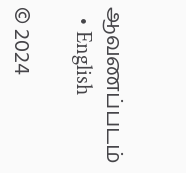ஆவணப்படம்
  • English

© 2024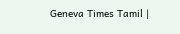Geneva Times Tamil |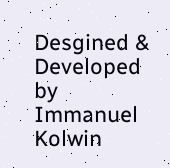Desgined & Developed by Immanuel Kolwin